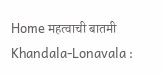Home महत्वाची बातमी Khandala-Lonavala :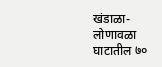खंडाळा-लोणावळा घाटातील ७०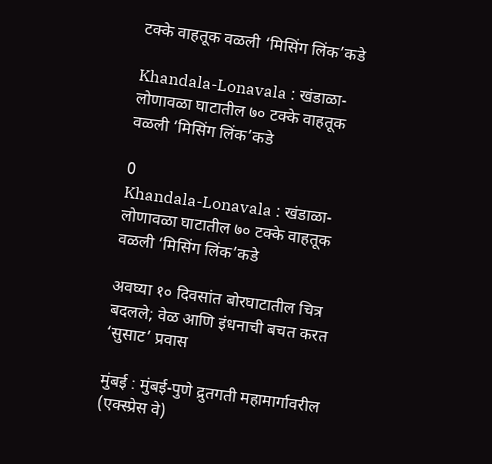टक्के वाहतूक वळली ‘मिसिंग लिंक’कडे

Khandala-Lonavala : खंडाळा-लोणावळा घाटातील ७० टक्के वाहतूक वळली ‘मिसिंग लिंक’कडे

0
Khandala-Lonavala : खंडाळा-लोणावळा घाटातील ७० टक्के वाहतूक वळली ‘मिसिंग लिंक’कडे

अवघ्या १० दिवसांत बोरघाटातील चित्र बदलले; वेळ आणि इंधनाची बचत करत ‘सुसाट’ प्रवास

मुंबई : मुंबई-पुणे द्रुतगती महामार्गावरील (एक्स्प्रेस वे)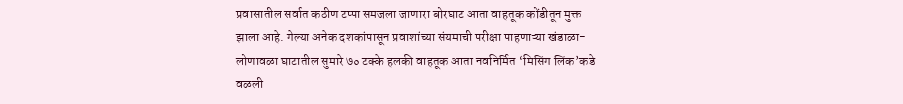प्रवासातील सर्वात कठीण टप्पा समजला जाणारा बोरघाट आता वाहतूक कोंडीतून मुक्त झाला आहे. गेल्या अनेक दशकांपासून प्रवाशांच्या संयमाची परीक्षा पाहणाऱ्या खंडाळा-लोणावळा घाटातील सुमारे ७० टक्के हलकी वाहतूक आता नवनिर्मित ‘मिसिंग लिंक’कडे वळली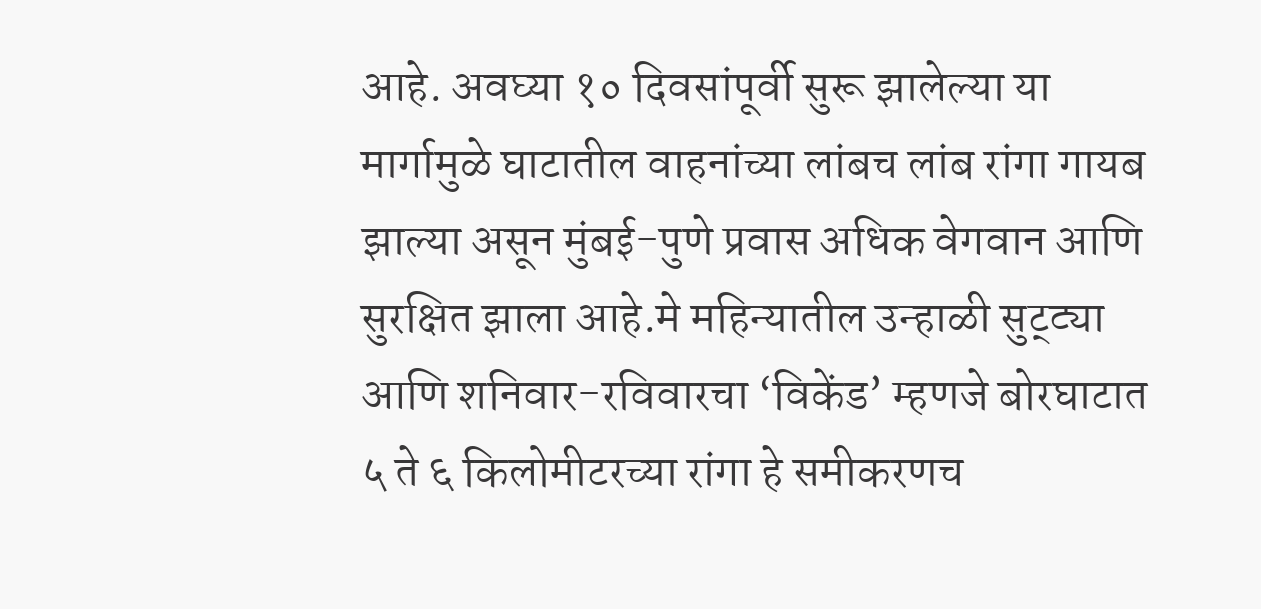आहे. अवघ्या १० दिवसांपूर्वी सुरू झालेल्या या मार्गामुळे घाटातील वाहनांच्या लांबच लांब रांगा गायब झाल्या असून मुंबई-पुणे प्रवास अधिक वेगवान आणि सुरक्षित झाला आहे.मे महिन्यातील उन्हाळी सुट्ट्या आणि शनिवार-रविवारचा ‘विकेंड’ म्हणजे बोरघाटात ५ ते ६ किलोमीटरच्या रांगा हे समीकरणच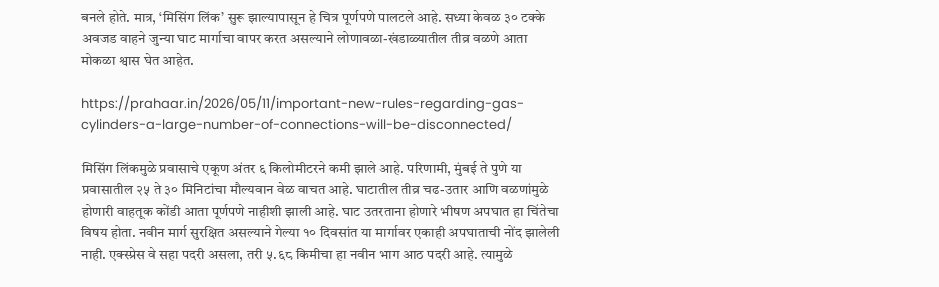बनले होते. मात्र, ‘मिसिंग लिंक’ सुरू झाल्यापासून हे चित्र पूर्णपणे पालटले आहे. सध्या केवळ ३० टक्के अवजड वाहने जुन्या घाट मार्गाचा वापर करत असल्याने लोणावळा-खंडाळ्यातील तीव्र वळणे आता मोकळा श्वास घेत आहेत.

https://prahaar.in/2026/05/11/important-new-rules-regarding-gas-cylinders-a-large-number-of-connections-will-be-disconnected/

मिसिंग लिंकमुळे प्रवासाचे एकूण अंतर ६ किलोमीटरने कमी झाले आहे. परिणामी, मुंबई ते पुणे या प्रवासातील २५ ते ३० मिनिटांचा मौल्यवान वेळ वाचत आहे. घाटातील तीव्र चढ-उतार आणि वळणांमुळे होणारी वाहतूक कोंडी आता पूर्णपणे नाहीशी झाली आहे. घाट उतरताना होणारे भीषण अपघात हा चिंतेचा विषय होता. नवीन मार्ग सुरक्षित असल्याने गेल्या १० दिवसांत या मार्गावर एकाही अपघाताची नोंद झालेली नाही. एक्स्प्रेस वे सहा पदरी असला, तरी ५.६८ किमीचा हा नवीन भाग आठ पदरी आहे. त्यामुळे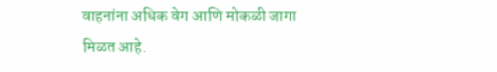वाहनांना अधिक वेग आणि मोकळी जागा मिळत आहे.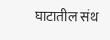घाटातील संथ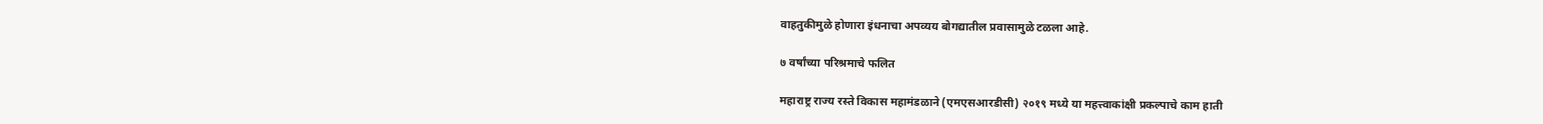वाहतुकीमुळे होणारा इंधनाचा अपव्यय बोगद्यातील प्रवासामुळे टळला आहे.

७ वर्षांच्या परिश्रमाचे फलित

महाराष्ट्र राज्य रस्ते विकास महामंडळाने (एमएसआरडीसी) २०१९ मध्ये या महत्त्वाकांक्षी प्रकल्पाचे काम हाती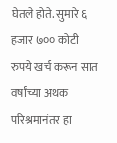घेतले होते. सुमारे ६ हजार ७०० कोटी रुपये खर्च करून सात वर्षांच्या अथक परिश्रमानंतर हा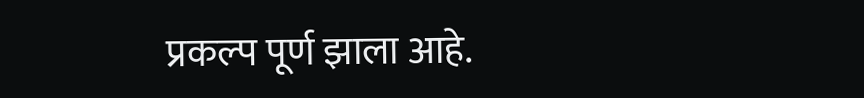प्रकल्प पूर्ण झाला आहे.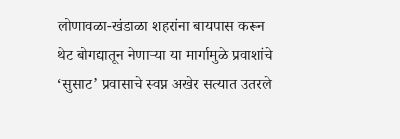लोणावळा-खंडाळा शहरांना बायपास करून थेट बोगद्यातून नेणाऱ्या या मार्गामुळे प्रवाशांचे ‘सुसाट’ प्रवासाचे स्वप्न अखेर सत्यात उतरले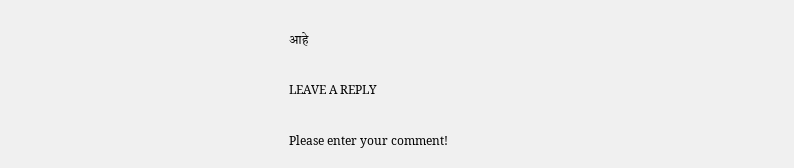आहे

LEAVE A REPLY

Please enter your comment!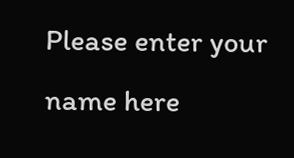Please enter your name here